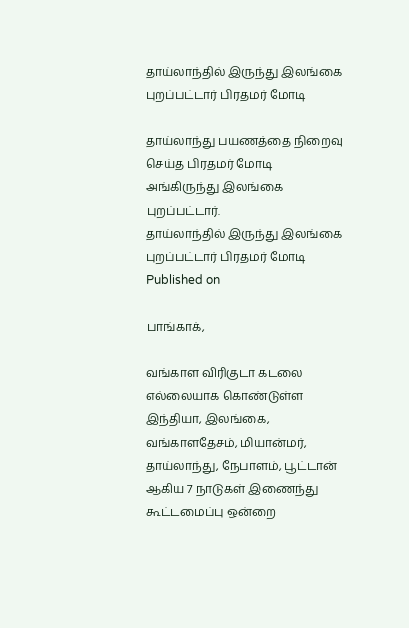தாய்லாந்தில் இருந்து இலங்கை புறப்பட்டார் பிரதமர் மோடி

தாய்லாந்து பயணத்தை நிறைவு செய்த பிரதமர் மோடி அங்கிருந்து இலங்கை புறப்பட்டார்.
தாய்லாந்தில் இருந்து இலங்கை புறப்பட்டார் பிரதமர் மோடி
Published on

பாங்காக்,

வங்காள விரிகுடா கடலை எல்லையாக கொண்டுள்ள இந்தியா, இலங்கை, வங்காளதேசம், மியான்மர், தாய்லாந்து, நேபாளம், பூட்டான் ஆகிய 7 நாடுகள் இணைந்து கூட்டமைப்பு ஒன்றை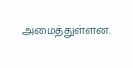அமைத்துள்ளன.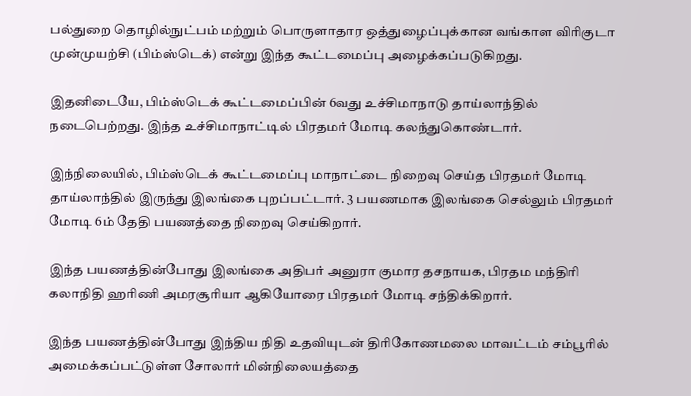பல்துறை தொழில்நுட்பம் மற்றும் பொருளாதார ஒத்துழைப்புக்கான வங்காள விரிகுடா முன்முயற்சி (பிம்ஸ்டெக்) என்று இந்த கூட்டமைப்பு அழைக்கப்படுகிறது.

இதனிடையே, பிம்ஸ்டெக் கூட்டமைப்பின் 6வது உச்சிமாநாடு தாய்லாந்தில் நடைபெற்றது. இந்த உச்சிமாநாட்டில் பிரதமர் மோடி கலந்துகொண்டார்.

இந்நிலையில், பிம்ஸ்டெக் கூட்டமைப்பு மாநாட்டை நிறைவு செய்த பிரதமர் மோடி தாய்லாந்தில் இருந்து இலங்கை புறப்பட்டார். 3 பயணமாக இலங்கை செல்லும் பிரதமர் மோடி 6ம் தேதி பயணத்தை நிறைவு செய்கிறார்.

இந்த பயணத்தின்போது இலங்கை அதிபர் அனுரா குமார தசநாயக, பிரதம மந்திரி கலாநிதி ஹரிணி அமரசூரியா ஆகியோரை பிரதமர் மோடி சந்திக்கிறார்.

இந்த பயணத்தின்போது இந்திய நிதி உதவியுடன் திரிகோணமலை மாவட்டம் சம்பூரில் அமைக்கப்பட்டுள்ள சோலார் மின்நிலையத்தை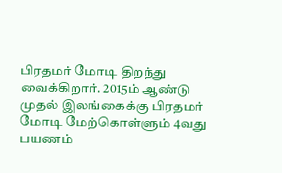பிரதமர் மோடி திறந்து வைக்கிறார். 2015ம் ஆண்டு முதல் இலங்கைக்கு பிரதமர் மோடி மேற்கொள்ளும் 4வது பயணம்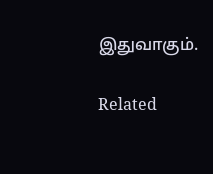இதுவாகும்.

Related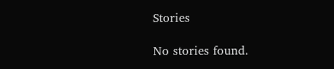Stories

No stories found.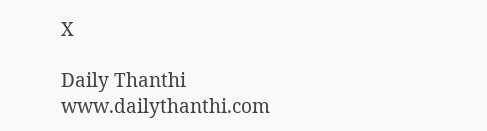X

Daily Thanthi
www.dailythanthi.com